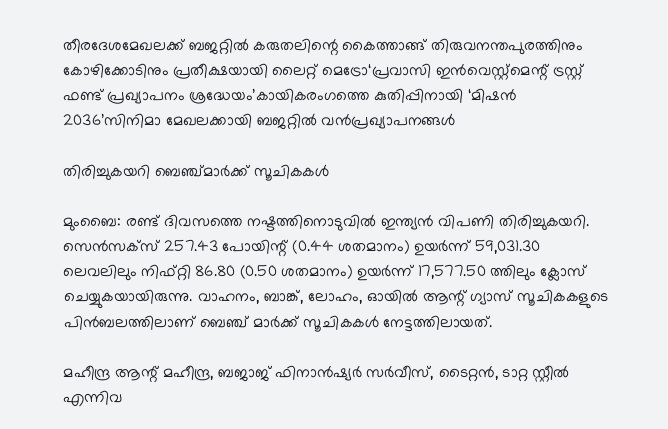തീരദേശമേഖലക്ക് ബജറ്റിൽ കരുതലിന്റെ കൈത്താങ്ങ് തിരുവനന്തപുരത്തിനും കോഴിക്കോടിനും പ്രതീക്ഷയായി ലൈറ്റ് മെട്രോ‘പ്രവാസി ഇൻവെസ്റ്റ്‌മെന്റ് ട്രസ്റ്റ് ഫണ്ട് പ്രഖ്യാപനം ശ്രദ്ധേയം’കായികരംഗത്തെ കുതിപ്പിനായി ‘മിഷൻ 2036’സിനിമാ മേഖലക്കായി ബജറ്റിൽ വൻപ്രഖ്യാപനങ്ങൾ

തിരിച്ചുകയറി ബെഞ്ച്മാര്‍ക്ക് സൂചികകള്‍

മുംബൈ: രണ്ട് ദിവസത്തെ നഷ്ടത്തിനൊടുവില്‍ ഇന്ത്യന്‍ വിപണി തിരിച്ചുകയറി. സെന്‍സക്‌സ് 257.43 പോയിന്റ് (0.44 ശതമാനം) ഉയര്‍ന്ന് 59,031.30 ലെവലിലും നിഫ്റ്റി 86.80 (0.50 ശതമാനം) ഉയര്‍ന്ന് 17,577.50 ത്തിലും ക്ലോസ് ചെയ്യുകയായിരുന്നു. വാഹനം, ബാങ്ക്, ലോഹം, ഓയില്‍ ആന്റ് ഗ്യാസ് സൂചികകളുടെ പിന്‍ബലത്തിലാണ് ബെഞ്ച് മാര്‍ക്ക് സൂചികകള്‍ നേട്ടത്തിലായത്.

മഹീന്ദ്ര ആന്റ് മഹീന്ദ്ര, ബജാജ് ഫിനാന്‍ഷ്യര്‍ സര്‍വീസ്, ടൈറ്റന്‍, ടാറ്റ സ്റ്റീല്‍ എന്നിവ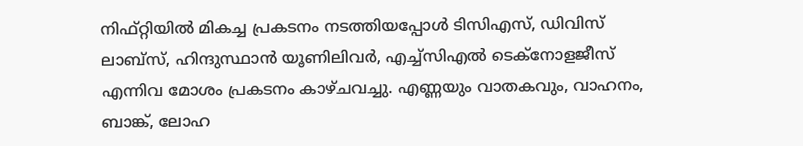നിഫ്റ്റിയില്‍ മികച്ച പ്രകടനം നടത്തിയപ്പോള്‍ ടിസിഎസ്, ഡിവിസ് ലാബ്‌സ്, ഹിന്ദുസ്ഥാന്‍ യൂണിലിവര്‍, എച്ച്‌സിഎല്‍ ടെക്‌നോളജീസ് എന്നിവ മോശം പ്രകടനം കാഴ്ചവച്ചു. എണ്ണയും വാതകവും, വാഹനം, ബാങ്ക്, ലോഹ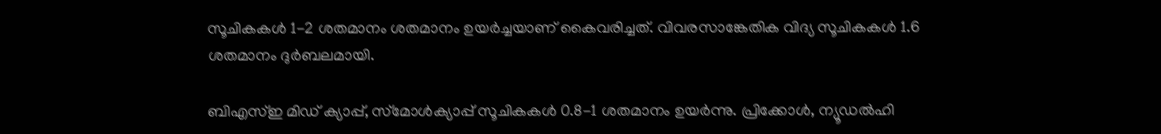സൂചികകള്‍ 1-2 ശതമാനം ശതമാനം ഉയര്‍ച്ചയാണ് കൈവരിച്ചത്. വിവരസാങ്കേതിക വിദ്യ സൂചികകള്‍ 1.6 ശതമാനം ദുര്‍ബലമായി.

ബിഎസ്ഇ മിഡ് ക്യാപ്പ്, സ്‌മോള്‍ക്യാപ്പ് സൂചികകള്‍ 0.8-1 ശതമാനം ഉയര്‍ന്നു. പ്രിക്കോള്‍, ന്യൂഡല്‍ഹി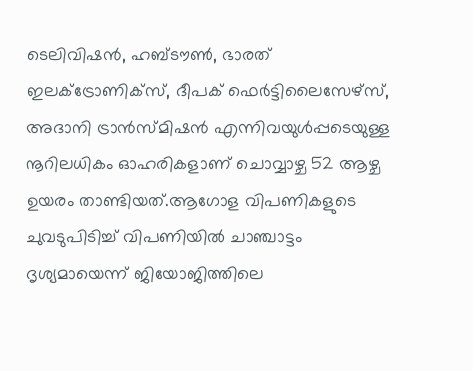ടെലിവിഷന്‍, ഹബ്ടൗണ്‍, ഭാരത് ഇലക്‌ട്രോണിക്‌സ്, ദീപക് ഫെര്‍ട്ടിലൈസേഴ്‌സ്, അദാനി ട്രാന്‍സ്മിഷന്‍ എന്നിവയുള്‍പ്പടെയുള്ള നൂറിലധികം ഓഹരികളാണ് ചൊവ്വാഴ്ച 52 ആഴ്ച ഉയരം താണ്ടിയത്.ആഗോള വിപണികളുടെ ചുവടുപിടിച്ച് വിപണിയില്‍ ചാഞ്ചാട്ടം ദൃശ്യമായെന്ന് ജിയോജിത്തിലെ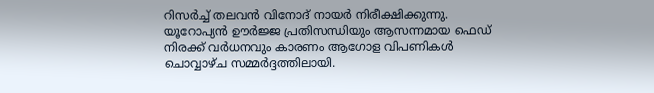റിസര്‍ച്ച് തലവന്‍ വിനോദ് നായര്‍ നിരീക്ഷിക്കുന്നു. യൂറോപ്യന്‍ ഊര്‍ജ്ജ പ്രതിസന്ധിയും ആസന്നമായ ഫെഡ് നിരക്ക് വര്‍ധനവും കാരണം ആഗോള വിപണികള്‍ ചൊവ്വാഴ്ച സമ്മര്‍ദ്ദത്തിലായി.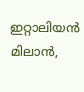ഇറ്റാലിയന്‍ മിലാന്‍,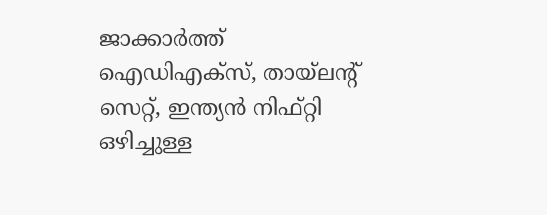ജാക്കാര്‍ത്ത് ഐഡിഎക്‌സ്, തായ്‌ലന്റ് സെറ്റ്, ഇന്ത്യന്‍ നിഫ്റ്റി ഒഴിച്ചുള്ള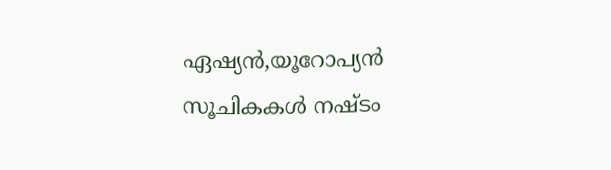ഏഷ്യന്‍,യൂറോപ്യന്‍ സൂചികകള്‍ നഷ്ടം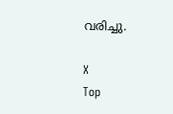വരിച്ചു.

X
Top